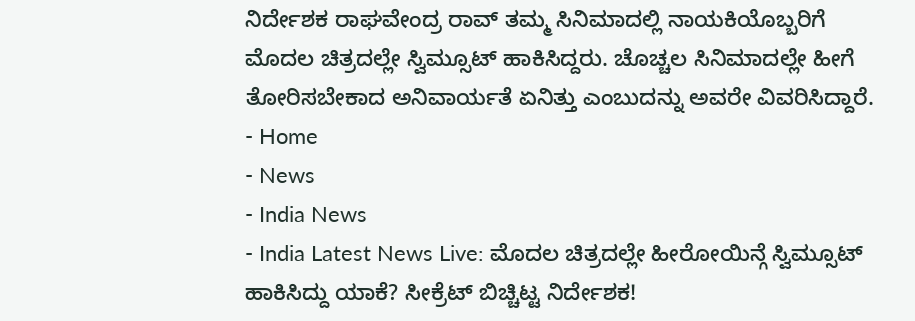ನಿರ್ದೇಶಕ ರಾಘವೇಂದ್ರ ರಾವ್ ತಮ್ಮ ಸಿನಿಮಾದಲ್ಲಿ ನಾಯಕಿಯೊಬ್ಬರಿಗೆ ಮೊದಲ ಚಿತ್ರದಲ್ಲೇ ಸ್ವಿಮ್ಸೂಟ್ ಹಾಕಿಸಿದ್ದರು. ಚೊಚ್ಚಲ ಸಿನಿಮಾದಲ್ಲೇ ಹೀಗೆ ತೋರಿಸಬೇಕಾದ ಅನಿವಾರ್ಯತೆ ಏನಿತ್ತು ಎಂಬುದನ್ನು ಅವರೇ ವಿವರಿಸಿದ್ದಾರೆ.
- Home
- News
- India News
- India Latest News Live: ಮೊದಲ ಚಿತ್ರದಲ್ಲೇ ಹೀರೋಯಿನ್ಗೆ ಸ್ವಿಮ್ಸೂಟ್ ಹಾಕಿಸಿದ್ದು ಯಾಕೆ? ಸೀಕ್ರೆಟ್ ಬಿಚ್ಚಿಟ್ಟ ನಿರ್ದೇಶಕ!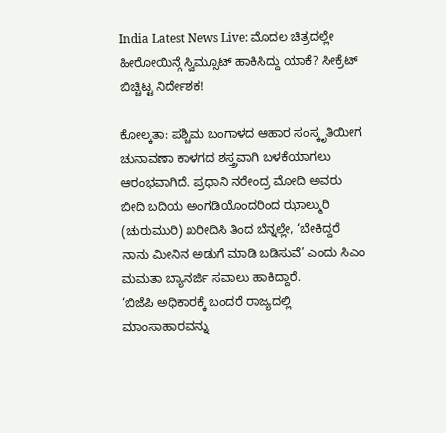India Latest News Live: ಮೊದಲ ಚಿತ್ರದಲ್ಲೇ ಹೀರೋಯಿನ್ಗೆ ಸ್ವಿಮ್ಸೂಟ್ ಹಾಕಿಸಿದ್ದು ಯಾಕೆ? ಸೀಕ್ರೆಟ್ ಬಿಚ್ಚಿಟ್ಟ ನಿರ್ದೇಶಕ!

ಕೋಲ್ಕತಾ: ಪಶ್ಚಿಮ ಬಂಗಾಳದ ಆಹಾರ ಸಂಸ್ಕೃತಿಯೀಗ ಚುನಾವಣಾ ಕಾಳಗದ ಶಸ್ತ್ರವಾಗಿ ಬಳಕೆಯಾಗಲು ಆರಂಭವಾಗಿದೆ. ಪ್ರಧಾನಿ ನರೇಂದ್ರ ಮೋದಿ ಅವರು ಬೀದಿ ಬದಿಯ ಅಂಗಡಿಯೊಂದರಿಂದ ಝಾಲ್ಮುರಿ (ಚುರುಮುರಿ) ಖರೀದಿಸಿ ತಿಂದ ಬೆನ್ನಲ್ಲೇ, ‘ಬೇಕಿದ್ದರೆ ನಾನು ಮೀನಿನ ಅಡುಗೆ ಮಾಡಿ ಬಡಿಸುವೆ’ ಎಂದು ಸಿಎಂ ಮಮತಾ ಬ್ಯಾನರ್ಜಿ ಸವಾಲು ಹಾಕಿದ್ದಾರೆ.
‘ಬಿಜೆಪಿ ಅಧಿಕಾರಕ್ಕೆ ಬಂದರೆ ರಾಜ್ಯದಲ್ಲಿ ಮಾಂಸಾಹಾರವನ್ನು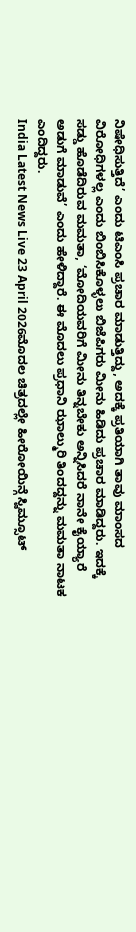ನಿಷೇಧಿಸುತ್ತಿದೆ’ ಎಂದು ಟಿಎಂಸಿ ಪ್ರಚಾರ ಮಾಡುತ್ತಿದ್ದು, ಅದಕ್ಕೆ ಪ್ರತಿಯಾಗಿ ತಾವು ಮಾಂಸದ ವಿರೋಧಿಗಳಲ್ಲ ಎಂದು ಬಿಂಬಿಸಿಕೊಳ್ಳಲು ಬಿಜೆಪಿಗರು ಮೀನು ಹಿಡಿದು ಪ್ರಚಾರ ಮಾಡಿದ್ದರು. ಇದಕ್ಕೆ ಸಡ್ಡು ಹೊಡೆದಿರುವ ಮಮತಾ, ‘ಮೋದಿಯವರಿಗೆ ಮೀನು ತಿನ್ನಬೇಕು ಅನ್ನಿಸಿದರೆ ನಾನೇ ಕೈಯ್ಯಾರೆ ಅಡುಗೆ ಮಾಡುವೆ’ ಎಂದು ಹೇಳಿದ್ದಾರೆ. ಈ ಮೊದಲು ಪ್ರಧಾನಿ ಝಾಲ್ಮುರಿ ತಿಂದದ್ದನ್ನು ಮಮತಾ ನಾಟಕ ಎಂದಿದ್ದರು.
India Latest News Live 23 April 2026ಮೊದಲ ಚಿತ್ರದಲ್ಲೇ ಹೀರೋಯಿನ್ಗೆ ಸ್ವಿಮ್ಸೂಟ್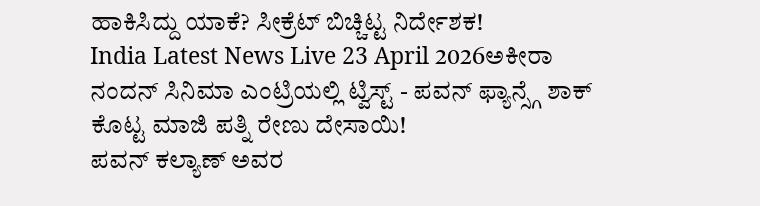ಹಾಕಿಸಿದ್ದು ಯಾಕೆ? ಸೀಕ್ರೆಟ್ ಬಿಚ್ಚಿಟ್ಟ ನಿರ್ದೇಶಕ!
India Latest News Live 23 April 2026ಅಕೀರಾ ನಂದನ್ ಸಿನಿಮಾ ಎಂಟ್ರಿಯಲ್ಲಿ ಟ್ವಿಸ್ಟ್ - ಪವನ್ ಫ್ಯಾನ್ಸ್ಗೆ ಶಾಕ್ ಕೊಟ್ಟ ಮಾಜಿ ಪತ್ನಿ ರೇಣು ದೇಸಾಯಿ!
ಪವನ್ ಕಲ್ಯಾಣ್ ಅವರ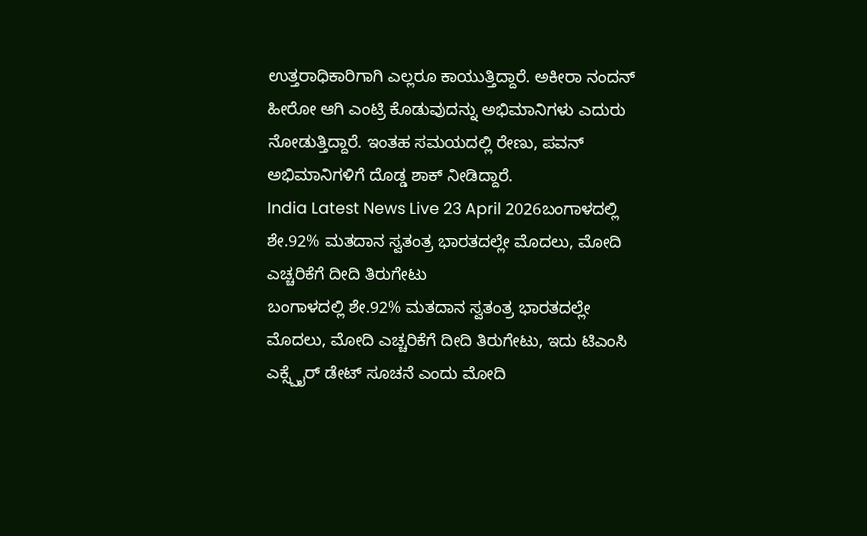ಉತ್ತರಾಧಿಕಾರಿಗಾಗಿ ಎಲ್ಲರೂ ಕಾಯುತ್ತಿದ್ದಾರೆ. ಅಕೀರಾ ನಂದನ್ ಹೀರೋ ಆಗಿ ಎಂಟ್ರಿ ಕೊಡುವುದನ್ನು ಅಭಿಮಾನಿಗಳು ಎದುರು ನೋಡುತ್ತಿದ್ದಾರೆ. ಇಂತಹ ಸಮಯದಲ್ಲಿ ರೇಣು, ಪವನ್ ಅಭಿಮಾನಿಗಳಿಗೆ ದೊಡ್ಡ ಶಾಕ್ ನೀಡಿದ್ದಾರೆ.
India Latest News Live 23 April 2026ಬಂಗಾಳದಲ್ಲಿ ಶೇ.92% ಮತದಾನ ಸ್ವತಂತ್ರ ಭಾರತದಲ್ಲೇ ಮೊದಲು, ಮೋದಿ ಎಚ್ಚರಿಕೆಗೆ ದೀದಿ ತಿರುಗೇಟು
ಬಂಗಾಳದಲ್ಲಿ ಶೇ.92% ಮತದಾನ ಸ್ವತಂತ್ರ ಭಾರತದಲ್ಲೇ ಮೊದಲು, ಮೋದಿ ಎಚ್ಚರಿಕೆಗೆ ದೀದಿ ತಿರುಗೇಟು, ಇದು ಟಿಎಂಸಿ ಎಕ್ಸ್ಪೈರ್ ಡೇಟ್ ಸೂಚನೆ ಎಂದು ಮೋದಿ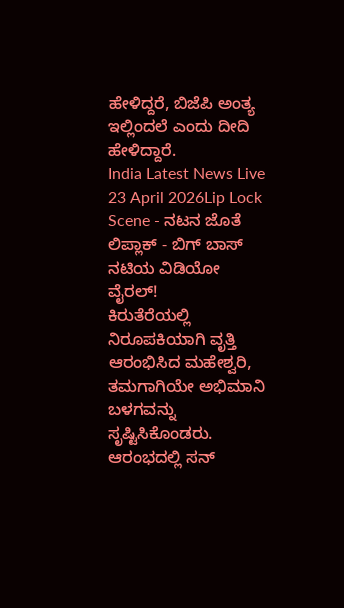ಹೇಳಿದ್ದರೆ, ಬಿಜೆಪಿ ಅಂತ್ಯ ಇಲ್ಲಿಂದಲೆ ಎಂದು ದೀದಿ ಹೇಳಿದ್ದಾರೆ.
India Latest News Live 23 April 2026Lip Lock Scene - ನಟನ ಜೊತೆ ಲಿಪ್ಲಾಕ್ - ಬಿಗ್ ಬಾಸ್ ನಟಿಯ ವಿಡಿಯೋ ವೈರಲ್!
ಕಿರುತೆರೆಯಲ್ಲಿ ನಿರೂಪಕಿಯಾಗಿ ವೃತ್ತಿ ಆರಂಭಿಸಿದ ಮಹೇಶ್ವರಿ, ತಮಗಾಗಿಯೇ ಅಭಿಮಾನಿ ಬಳಗವನ್ನು ಸೃಷ್ಟಿಸಿಕೊಂಡರು. ಆರಂಭದಲ್ಲಿ ಸನ್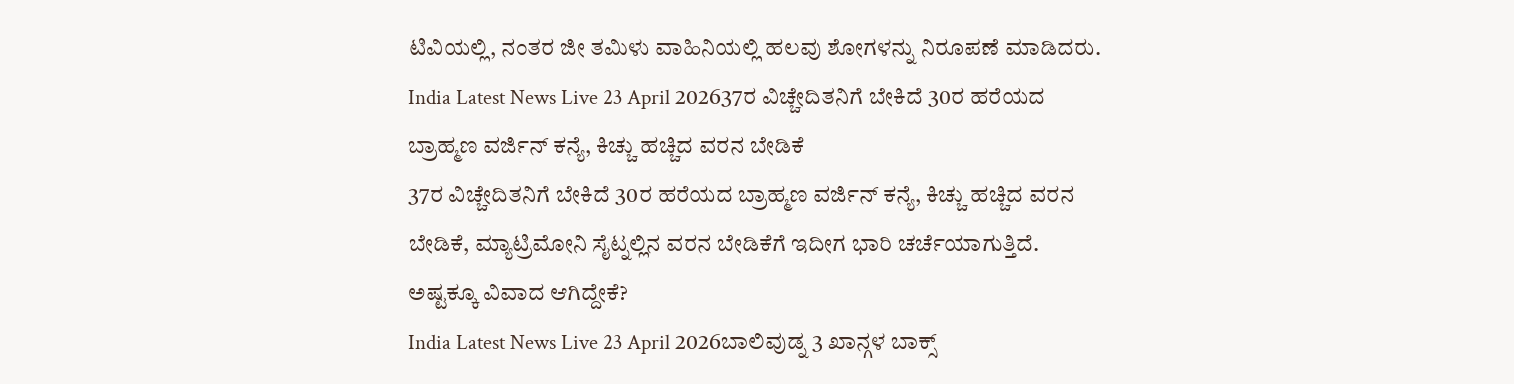ಟಿವಿಯಲ್ಲಿ, ನಂತರ ಜೀ ತಮಿಳು ವಾಹಿನಿಯಲ್ಲಿ ಹಲವು ಶೋಗಳನ್ನು ನಿರೂಪಣೆ ಮಾಡಿದರು.
India Latest News Live 23 April 202637ರ ವಿಚ್ಚೇದಿತನಿಗೆ ಬೇಕಿದೆ 30ರ ಹರೆಯದ ಬ್ರಾಹ್ಮಣ ವರ್ಜಿನ್ ಕನ್ಯೆ, ಕಿಚ್ಚು ಹಚ್ಚಿದ ವರನ ಬೇಡಿಕೆ
37ರ ವಿಚ್ಚೇದಿತನಿಗೆ ಬೇಕಿದೆ 30ರ ಹರೆಯದ ಬ್ರಾಹ್ಮಣ ವರ್ಜಿನ್ ಕನ್ಯೆ, ಕಿಚ್ಚು ಹಚ್ಚಿದ ವರನ ಬೇಡಿಕೆ, ಮ್ಯಾಟ್ರಿಮೋನಿ ಸೈಟ್ನಲ್ಲಿನ ವರನ ಬೇಡಿಕೆಗೆ ಇದೀಗ ಭಾರಿ ಚರ್ಚೆಯಾಗುತ್ತಿದೆ. ಅಷ್ಟಕ್ಕೂ ವಿವಾದ ಆಗಿದ್ದೇಕೆ?
India Latest News Live 23 April 2026ಬಾಲಿವುಡ್ನ 3 ಖಾನ್ಗಳ ಬಾಕ್ಸ್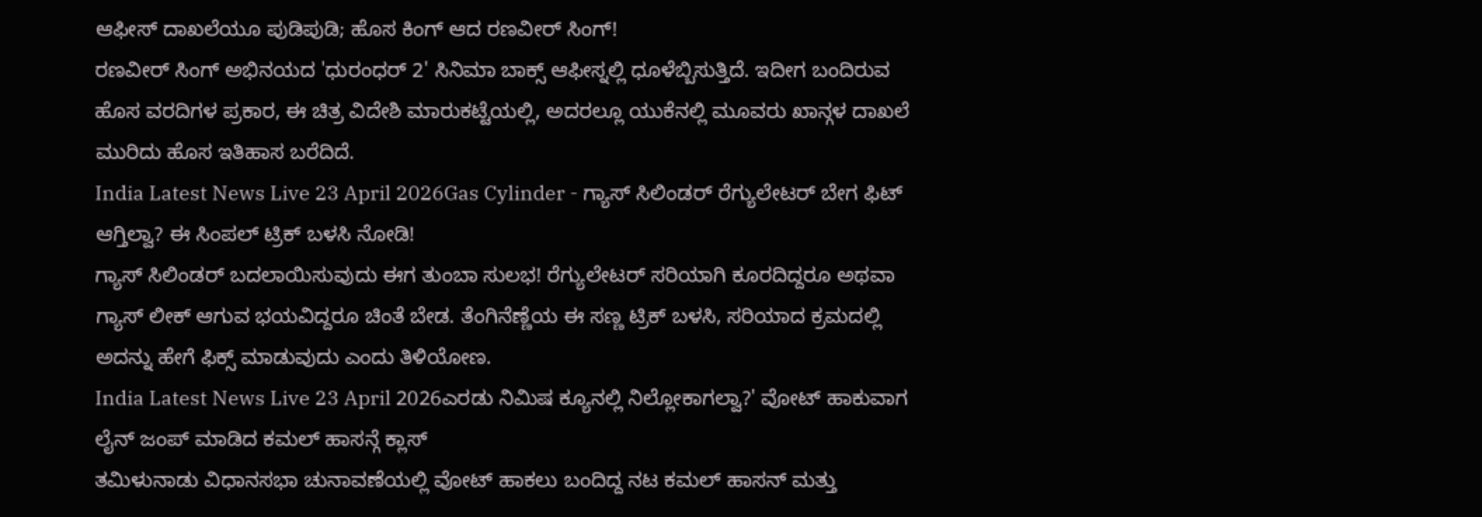ಆಫೀಸ್ ದಾಖಲೆಯೂ ಪುಡಿಪುಡಿ; ಹೊಸ ಕಿಂಗ್ ಆದ ರಣವೀರ್ ಸಿಂಗ್!
ರಣವೀರ್ ಸಿಂಗ್ ಅಭಿನಯದ 'ಧುರಂಧರ್ 2' ಸಿನಿಮಾ ಬಾಕ್ಸ್ ಆಫೀಸ್ನಲ್ಲಿ ಧೂಳೆಬ್ಬಿಸುತ್ತಿದೆ. ಇದೀಗ ಬಂದಿರುವ ಹೊಸ ವರದಿಗಳ ಪ್ರಕಾರ, ಈ ಚಿತ್ರ ವಿದೇಶಿ ಮಾರುಕಟ್ಟೆಯಲ್ಲಿ, ಅದರಲ್ಲೂ ಯುಕೆನಲ್ಲಿ ಮೂವರು ಖಾನ್ಗಳ ದಾಖಲೆ ಮುರಿದು ಹೊಸ ಇತಿಹಾಸ ಬರೆದಿದೆ.
India Latest News Live 23 April 2026Gas Cylinder - ಗ್ಯಾಸ್ ಸಿಲಿಂಡರ್ ರೆಗ್ಯುಲೇಟರ್ ಬೇಗ ಫಿಟ್ ಆಗ್ತಿಲ್ವಾ? ಈ ಸಿಂಪಲ್ ಟ್ರಿಕ್ ಬಳಸಿ ನೋಡಿ!
ಗ್ಯಾಸ್ ಸಿಲಿಂಡರ್ ಬದಲಾಯಿಸುವುದು ಈಗ ತುಂಬಾ ಸುಲಭ! ರೆಗ್ಯುಲೇಟರ್ ಸರಿಯಾಗಿ ಕೂರದಿದ್ದರೂ ಅಥವಾ ಗ್ಯಾಸ್ ಲೀಕ್ ಆಗುವ ಭಯವಿದ್ದರೂ ಚಿಂತೆ ಬೇಡ. ತೆಂಗಿನೆಣ್ಣೆಯ ಈ ಸಣ್ಣ ಟ್ರಿಕ್ ಬಳಸಿ, ಸರಿಯಾದ ಕ್ರಮದಲ್ಲಿ ಅದನ್ನು ಹೇಗೆ ಫಿಕ್ಸ್ ಮಾಡುವುದು ಎಂದು ತಿಳಿಯೋಣ.
India Latest News Live 23 April 2026ಎರಡು ನಿಮಿಷ ಕ್ಯೂನಲ್ಲಿ ನಿಲ್ಲೋಕಾಗಲ್ವಾ?' ವೋಟ್ ಹಾಕುವಾಗ ಲೈನ್ ಜಂಪ್ ಮಾಡಿದ ಕಮಲ್ ಹಾಸನ್ಗೆ ಕ್ಲಾಸ್
ತಮಿಳುನಾಡು ವಿಧಾನಸಭಾ ಚುನಾವಣೆಯಲ್ಲಿ ವೋಟ್ ಹಾಕಲು ಬಂದಿದ್ದ ನಟ ಕಮಲ್ ಹಾಸನ್ ಮತ್ತು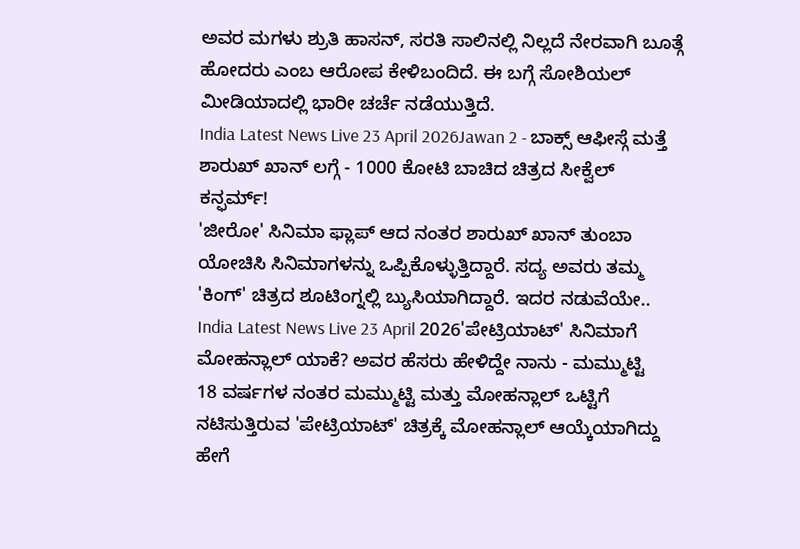ಅವರ ಮಗಳು ಶ್ರುತಿ ಹಾಸನ್, ಸರತಿ ಸಾಲಿನಲ್ಲಿ ನಿಲ್ಲದೆ ನೇರವಾಗಿ ಬೂತ್ಗೆ ಹೋದರು ಎಂಬ ಆರೋಪ ಕೇಳಿಬಂದಿದೆ. ಈ ಬಗ್ಗೆ ಸೋಶಿಯಲ್ ಮೀಡಿಯಾದಲ್ಲಿ ಭಾರೀ ಚರ್ಚೆ ನಡೆಯುತ್ತಿದೆ.
India Latest News Live 23 April 2026Jawan 2 - ಬಾಕ್ಸ್ ಆಫೀಸ್ಗೆ ಮತ್ತೆ ಶಾರುಖ್ ಖಾನ್ ಲಗ್ಗೆ - 1000 ಕೋಟಿ ಬಾಚಿದ ಚಿತ್ರದ ಸೀಕ್ವೆಲ್ ಕನ್ಫರ್ಮ್!
'ಜೀರೋ' ಸಿನಿಮಾ ಫ್ಲಾಪ್ ಆದ ನಂತರ ಶಾರುಖ್ ಖಾನ್ ತುಂಬಾ ಯೋಚಿಸಿ ಸಿನಿಮಾಗಳನ್ನು ಒಪ್ಪಿಕೊಳ್ಳುತ್ತಿದ್ದಾರೆ. ಸದ್ಯ ಅವರು ತಮ್ಮ 'ಕಿಂಗ್' ಚಿತ್ರದ ಶೂಟಿಂಗ್ನಲ್ಲಿ ಬ್ಯುಸಿಯಾಗಿದ್ದಾರೆ. ಇದರ ನಡುವೆಯೇ..
India Latest News Live 23 April 2026'ಪೇಟ್ರಿಯಾಟ್' ಸಿನಿಮಾಗೆ ಮೋಹನ್ಲಾಲ್ ಯಾಕೆ? ಅವರ ಹೆಸರು ಹೇಳಿದ್ದೇ ನಾನು - ಮಮ್ಮುಟ್ಟಿ
18 ವರ್ಷಗಳ ನಂತರ ಮಮ್ಮುಟ್ಟಿ ಮತ್ತು ಮೋಹನ್ಲಾಲ್ ಒಟ್ಟಿಗೆ ನಟಿಸುತ್ತಿರುವ 'ಪೇಟ್ರಿಯಾಟ್' ಚಿತ್ರಕ್ಕೆ ಮೋಹನ್ಲಾಲ್ ಆಯ್ಕೆಯಾಗಿದ್ದು ಹೇಗೆ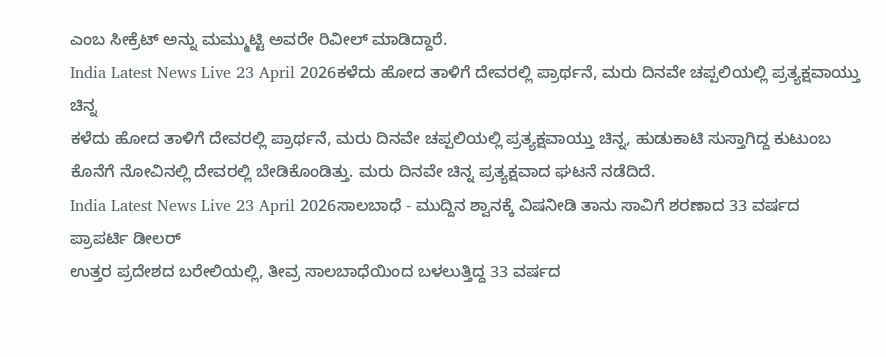ಎಂಬ ಸೀಕ್ರೆಟ್ ಅನ್ನು ಮಮ್ಮುಟ್ಟಿ ಅವರೇ ರಿವೀಲ್ ಮಾಡಿದ್ದಾರೆ.
India Latest News Live 23 April 2026ಕಳೆದು ಹೋದ ತಾಳಿಗೆ ದೇವರಲ್ಲಿ ಪ್ರಾರ್ಥನೆ, ಮರು ದಿನವೇ ಚಪ್ಪಲಿಯಲ್ಲಿ ಪ್ರತ್ಯಕ್ಷವಾಯ್ತು ಚಿನ್ನ
ಕಳೆದು ಹೋದ ತಾಳಿಗೆ ದೇವರಲ್ಲಿ ಪ್ರಾರ್ಥನೆ, ಮರು ದಿನವೇ ಚಪ್ಪಲಿಯಲ್ಲಿ ಪ್ರತ್ಯಕ್ಷವಾಯ್ತು ಚಿನ್ನ, ಹುಡುಕಾಟಿ ಸುಸ್ತಾಗಿದ್ದ ಕುಟುಂಬ ಕೊನೆಗೆ ನೋವಿನಲ್ಲಿ ದೇವರಲ್ಲಿ ಬೇಡಿಕೊಂಡಿತ್ತು. ಮರು ದಿನವೇ ಚಿನ್ನ ಪ್ರತ್ಯಕ್ಷವಾದ ಘಟನೆ ನಡೆದಿದೆ.
India Latest News Live 23 April 2026ಸಾಲಬಾಧೆ - ಮುದ್ದಿನ ಶ್ವಾನಕ್ಕೆ ವಿಷನೀಡಿ ತಾನು ಸಾವಿಗೆ ಶರಣಾದ 33 ವರ್ಷದ ಪ್ರಾಪರ್ಟಿ ಡೀಲರ್
ಉತ್ತರ ಪ್ರದೇಶದ ಬರೇಲಿಯಲ್ಲಿ, ತೀವ್ರ ಸಾಲಬಾಧೆಯಿಂದ ಬಳಲುತ್ತಿದ್ದ 33 ವರ್ಷದ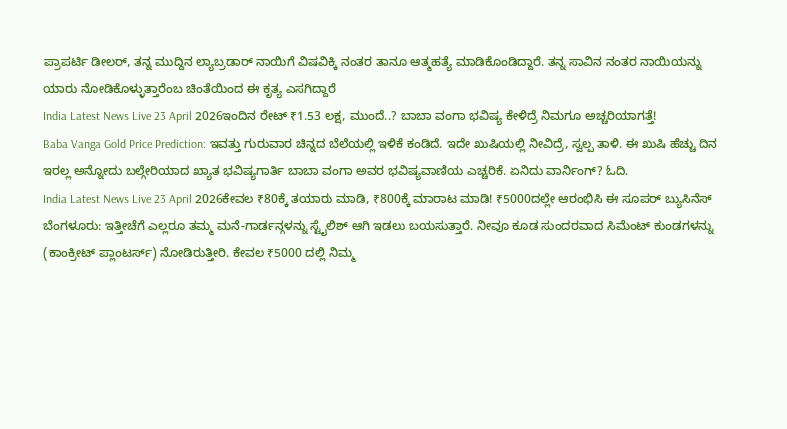ಪ್ರಾಪರ್ಟಿ ಡೀಲರ್, ತನ್ನ ಮುದ್ದಿನ ಲ್ಯಾಬ್ರಡಾರ್ ನಾಯಿಗೆ ವಿಷವಿಕ್ಕಿ ನಂತರ ತಾನೂ ಆತ್ಮಹತ್ಯೆ ಮಾಡಿಕೊಂಡಿದ್ದಾರೆ. ತನ್ನ ಸಾವಿನ ನಂತರ ನಾಯಿಯನ್ನು ಯಾರು ನೋಡಿಕೊಳ್ಳುತ್ತಾರೆಂಬ ಚಿಂತೆಯಿಂದ ಈ ಕೃತ್ಯ ಎಸಗಿದ್ದಾರೆ
India Latest News Live 23 April 2026ಇಂದಿನ ರೇಟ್ ₹1.53 ಲಕ್ಷ, ಮುಂದೆ..? ಬಾಬಾ ವಂಗಾ ಭವಿಷ್ಯ ಕೇಳಿದ್ರೆ ನಿಮಗೂ ಅಚ್ಚರಿಯಾಗತ್ತೆ!
Baba Vanga Gold Price Prediction: ಇವತ್ತು ಗುರುವಾರ ಚಿನ್ನದ ಬೆಲೆಯಲ್ಲಿ ಇಳಿಕೆ ಕಂಡಿದೆ. ಇದೇ ಖುಷಿಯಲ್ಲಿ ನೀವಿದ್ರೆ, ಸ್ವಲ್ಪ ತಾಳಿ. ಈ ಖುಷಿ ಹೆಚ್ಚು ದಿನ ಇರಲ್ಲ ಅನ್ನೋದು ಬಲ್ಗೇರಿಯಾದ ಖ್ಯಾತ ಭವಿಷ್ಯಗಾರ್ತಿ ಬಾಬಾ ವಂಗಾ ಅವರ ಭವಿಷ್ಯವಾಣಿಯ ಎಚ್ಚರಿಕೆ. ಏನಿದು ವಾರ್ನಿಂಗ್? ಓದಿ.
India Latest News Live 23 April 2026ಕೇವಲ ₹80ಕ್ಕೆ ತಯಾರು ಮಾಡಿ, ₹800ಕ್ಕೆ ಮಾರಾಟ ಮಾಡಿ! ₹5000ದಲ್ಲೇ ಆರಂಭಿಸಿ ಈ ಸೂಪರ್ ಬ್ಯುಸಿನೆಸ್
ಬೆಂಗಳೂರು: ಇತ್ತೀಚೆಗೆ ಎಲ್ಲರೂ ತಮ್ಮ ಮನೆ-ಗಾರ್ಡನ್ಗಳನ್ನು ಸ್ಟೈಲಿಶ್ ಆಗಿ ಇಡಲು ಬಯಸುತ್ತಾರೆ. ನೀವೂ ಕೂಡ ಸುಂದರವಾದ ಸಿಮೆಂಟ್ ಕುಂಡಗಳನ್ನು (ಕಾಂಕ್ರೀಟ್ ಪ್ಲಾಂಟರ್ಸ್) ನೋಡಿರುತ್ತೀರಿ. ಕೇವಲ ₹5000 ದಲ್ಲಿ ನಿಮ್ಮ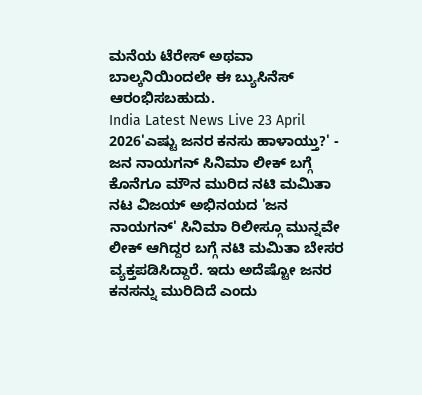ಮನೆಯ ಟೆರೇಸ್ ಅಥವಾ ಬಾಲ್ಕನಿಯಿಂದಲೇ ಈ ಬ್ಯುಸಿನೆಸ್ ಆರಂಭಿಸಬಹುದು.
India Latest News Live 23 April 2026'ಎಷ್ಟು ಜನರ ಕನಸು ಹಾಳಾಯ್ತು?' - ಜನ ನಾಯಗನ್ ಸಿನಿಮಾ ಲೀಕ್ ಬಗ್ಗೆ ಕೊನೆಗೂ ಮೌನ ಮುರಿದ ನಟಿ ಮಮಿತಾ
ನಟ ವಿಜಯ್ ಅಭಿನಯದ 'ಜನ ನಾಯಗನ್' ಸಿನಿಮಾ ರಿಲೀಸ್ಗೂ ಮುನ್ನವೇ ಲೀಕ್ ಆಗಿದ್ದರ ಬಗ್ಗೆ ನಟಿ ಮಮಿತಾ ಬೇಸರ ವ್ಯಕ್ತಪಡಿಸಿದ್ದಾರೆ. ಇದು ಅದೆಷ್ಟೋ ಜನರ ಕನಸನ್ನು ಮುರಿದಿದೆ ಎಂದು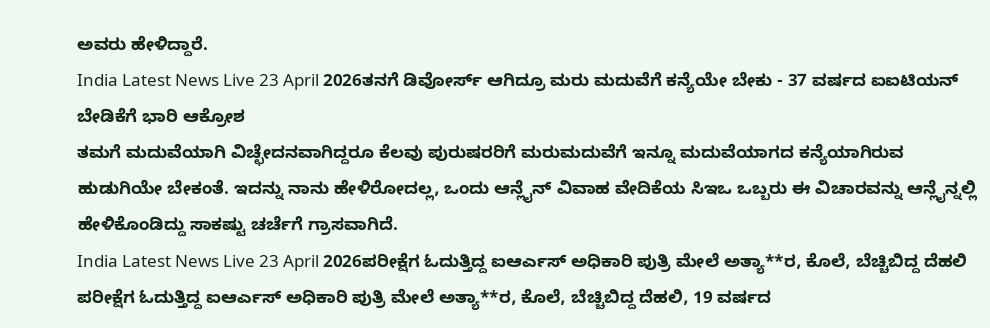ಅವರು ಹೇಳಿದ್ದಾರೆ.
India Latest News Live 23 April 2026ತನಗೆ ಡಿವೋರ್ಸ್ ಆಗಿದ್ರೂ ಮರು ಮದುವೆಗೆ ಕನ್ಯೆಯೇ ಬೇಕು - 37 ವರ್ಷದ ಐಐಟಿಯನ್ ಬೇಡಿಕೆಗೆ ಭಾರಿ ಆಕ್ರೋಶ
ತಮಗೆ ಮದುವೆಯಾಗಿ ವಿಚ್ಛೇದನವಾಗಿದ್ದರೂ ಕೆಲವು ಪುರುಷರರಿಗೆ ಮರುಮದುವೆಗೆ ಇನ್ನೂ ಮದುವೆಯಾಗದ ಕನ್ಯೆಯಾಗಿರುವ ಹುಡುಗಿಯೇ ಬೇಕಂತೆ. ಇದನ್ನು ನಾನು ಹೇಳಿರೋದಲ್ಲ, ಒಂದು ಆನ್ಲೈನ್ ವಿವಾಹ ವೇದಿಕೆಯ ಸಿಇಒ ಒಬ್ಬರು ಈ ವಿಚಾರವನ್ನು ಆನ್ಲೈನ್ನಲ್ಲಿ ಹೇಳಿಕೊಂಡಿದ್ದು ಸಾಕಷ್ಟು ಚರ್ಚೆಗೆ ಗ್ರಾಸವಾಗಿದೆ.
India Latest News Live 23 April 2026ಪರೀಕ್ಷೆಗ ಓದುತ್ತಿದ್ದ ಐಆರ್ಎಸ್ ಅಧಿಕಾರಿ ಪುತ್ರಿ ಮೇಲೆ ಅತ್ಯಾ**ರ, ಕೊಲೆ, ಬೆಚ್ಚಿಬಿದ್ದ ದೆಹಲಿ
ಪರೀಕ್ಷೆಗ ಓದುತ್ತಿದ್ದ ಐಆರ್ಎಸ್ ಅಧಿಕಾರಿ ಪುತ್ರಿ ಮೇಲೆ ಅತ್ಯಾ**ರ, ಕೊಲೆ, ಬೆಚ್ಚಿಬಿದ್ದ ದೆಹಲಿ, 19 ವರ್ಷದ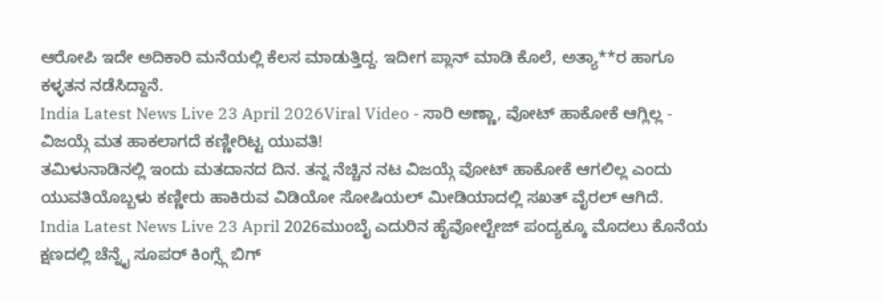ಆರೋಪಿ ಇದೇ ಅದಿಕಾರಿ ಮನೆಯಲ್ಲಿ ಕೆಲಸ ಮಾಡುತ್ತಿದ್ದ. ಇದೀಗ ಪ್ಲಾನ್ ಮಾಡಿ ಕೊಲೆ, ಅತ್ಯಾ**ರ ಹಾಗೂ ಕಳ್ಳತನ ನಡೆಸಿದ್ದಾನೆ.
India Latest News Live 23 April 2026Viral Video - ಸಾರಿ ಅಣ್ಣಾ, ವೋಟ್ ಹಾಕೋಕೆ ಆಗ್ಲಿಲ್ಲ - ವಿಜಯ್ಗೆ ಮತ ಹಾಕಲಾಗದೆ ಕಣ್ಣೀರಿಟ್ಟ ಯುವತಿ!
ತಮಿಳುನಾಡಿನಲ್ಲಿ ಇಂದು ಮತದಾನದ ದಿನ. ತನ್ನ ನೆಚ್ಚಿನ ನಟ ವಿಜಯ್ಗೆ ವೋಟ್ ಹಾಕೋಕೆ ಆಗಲಿಲ್ಲ ಎಂದು ಯುವತಿಯೊಬ್ಬಳು ಕಣ್ಣೀರು ಹಾಕಿರುವ ವಿಡಿಯೋ ಸೋಷಿಯಲ್ ಮೀಡಿಯಾದಲ್ಲಿ ಸಖತ್ ವೈರಲ್ ಆಗಿದೆ.
India Latest News Live 23 April 2026ಮುಂಬೈ ಎದುರಿನ ಹೈವೋಲ್ಟೇಜ್ ಪಂದ್ಯಕ್ಕೂ ಮೊದಲು ಕೊನೆಯ ಕ್ಷಣದಲ್ಲಿ ಚೆನ್ನೈ ಸೂಪರ್ ಕಿಂಗ್ಸ್ಗೆ ಬಿಗ್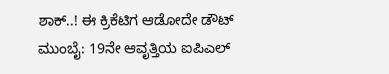ಶಾಕ್..! ಈ ಕ್ರಿಕೆಟಿಗ ಆಡೋದೇ ಡೌಟ್
ಮುಂಬೈ: 19ನೇ ಆವೃತ್ತಿಯ ಐಪಿಎಲ್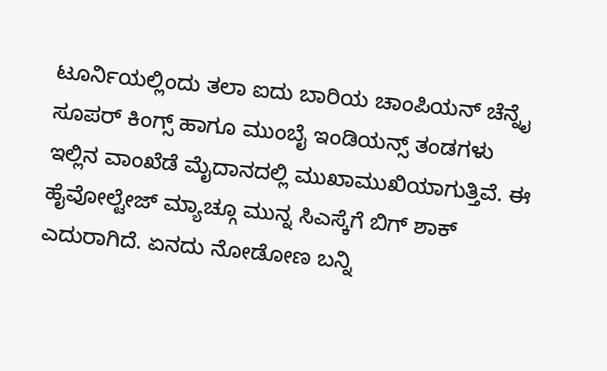ಟೂರ್ನಿಯಲ್ಲಿಂದು ತಲಾ ಐದು ಬಾರಿಯ ಚಾಂಪಿಯನ್ ಚೆನ್ನೈ ಸೂಪರ್ ಕಿಂಗ್ಸ್ ಹಾಗೂ ಮುಂಬೈ ಇಂಡಿಯನ್ಸ್ ತಂಡಗಳು ಇಲ್ಲಿನ ವಾಂಖೆಡೆ ಮೈದಾನದಲ್ಲಿ ಮುಖಾಮುಖಿಯಾಗುತ್ತಿವೆ. ಈ ಹೈವೋಲ್ಟೇಜ್ ಮ್ಯಾಚ್ಗೂ ಮುನ್ನ ಸಿಎಸ್ಕೆಗೆ ಬಿಗ್ ಶಾಕ್ ಎದುರಾಗಿದೆ. ಏನದು ನೋಡೋಣ ಬನ್ನಿ